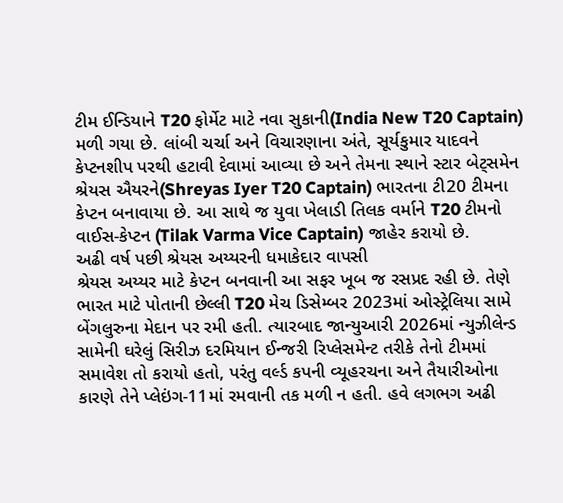ટીમ ઈન્ડિયાને T20 ફોર્મેટ માટે નવા સુકાની(India New T20 Captain) મળી ગયા છે. લાંબી ચર્ચા અને વિચારણાના અંતે, સૂર્યકુમાર યાદવને કેપ્ટનશીપ પરથી હટાવી દેવામાં આવ્યા છે અને તેમના સ્થાને સ્ટાર બેટ્સમેન શ્રેયસ ઐયરને(Shreyas Iyer T20 Captain) ભારતના ટી20 ટીમના કેપ્ટન બનાવાયા છે. આ સાથે જ યુવા ખેલાડી તિલક વર્માને T20 ટીમનો વાઈસ-કેપ્ટન (Tilak Varma Vice Captain) જાહેર કરાયો છે.
અઢી વર્ષ પછી શ્રેયસ અય્યરની ધમાકેદાર વાપસી
શ્રેયસ અય્યર માટે કેપ્ટન બનવાની આ સફર ખૂબ જ રસપ્રદ રહી છે. તેણે ભારત માટે પોતાની છેલ્લી T20 મેચ ડિસેમ્બર 2023માં ઓસ્ટ્રેલિયા સામે બેંગલુરુના મેદાન પર રમી હતી. ત્યારબાદ જાન્યુઆરી 2026માં ન્યુઝીલેન્ડ સામેની ઘરેલું સિરીઝ દરમિયાન ઈન્જરી રિપ્લેસમેન્ટ તરીકે તેનો ટીમમાં સમાવેશ તો કરાયો હતો, પરંતુ વર્લ્ડ કપની વ્યૂહરચના અને તૈયારીઓના કારણે તેને પ્લેઇંગ-11માં રમવાની તક મળી ન હતી. હવે લગભગ અઢી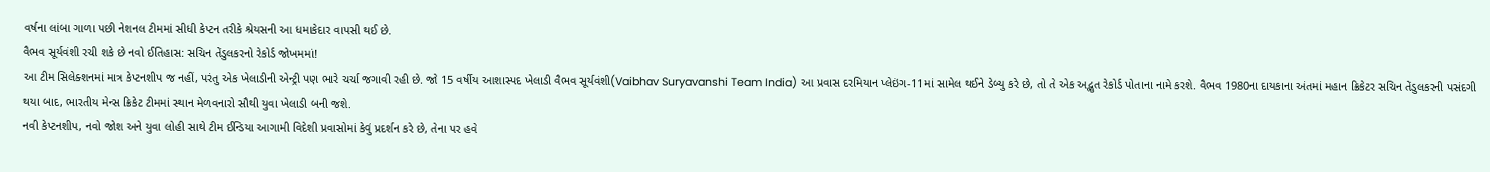વર્ષના લાંબા ગાળા પછી નેશનલ ટીમમાં સીધી કેપ્ટન તરીકે શ્રેયસની આ ધમાકેદાર વાપસી થઈ છે.
વૈભવ સૂર્યવંશી રચી શકે છે નવો ઈતિહાસ: સચિન તેંડુલકરનો રેકોર્ડ જોખમમાં!
આ ટીમ સિલેક્શનમાં માત્ર કેપ્ટનશીપ જ નહીં, પરંતુ એક ખેલાડીની એન્ટ્રી પણ ભારે ચર્ચા જગાવી રહી છે. જો 15 વર્ષીય આશાસ્પદ ખેલાડી વૈભવ સૂર્યવંશી(Vaibhav Suryavanshi Team India) આ પ્રવાસ દરમિયાન પ્લેઇંગ-11માં સામેલ થઈને ડેબ્યુ કરે છે, તો તે એક અદ્ભુત રેકોર્ડ પોતાના નામે કરશે. વૈભવ 1980ના દાયકાના અંતમાં મહાન ક્રિકેટર સચિન તેંડુલકરની પસંદગી થયા બાદ, ભારતીય મેન્સ ક્રિકેટ ટીમમાં સ્થાન મેળવનારો સૌથી યુવા ખેલાડી બની જશે.
નવી કેપ્ટનશીપ, નવો જોશ અને યુવા લોહી સાથે ટીમ ઈન્ડિયા આગામી વિદેશી પ્રવાસોમાં કેવું પ્રદર્શન કરે છે, તેના પર હવે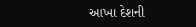આખા દેશની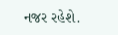નજર રહેશે.